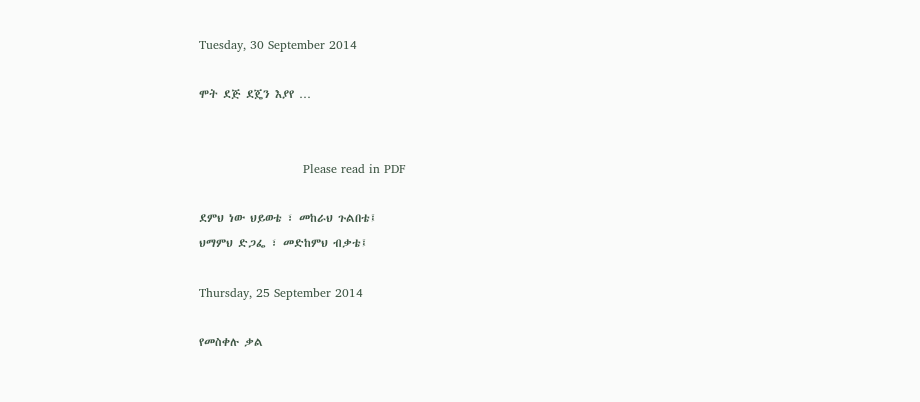Tuesday, 30 September 2014

ሞት ደጅ ደጄን እያየ …


                          Please read in PDF

ደምህ ነው ህይወቴ ፣ መከራህ ጉልበቴ፤
ህማምህ ድጋፌ ፣ መድከምህ ብቃቴ፤

Thursday, 25 September 2014

የመስቀሉ ቃል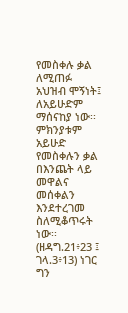የመስቀሉ ቃል ለሚጠፉ አህዝብ ሞኝነት፤ ለአይሁድም ማሰናከያ ነው፡፡ ምክንያቱም አይሁድ የመስቀሉን ቃል  በእንጨት ላይ መዋልና መሰቀልን እንደተረገመ ስለሚቆጥሩት ነው፡፡(ዘዳግ.21፥23 ፤ ገላ.3፥13) ነገር ግን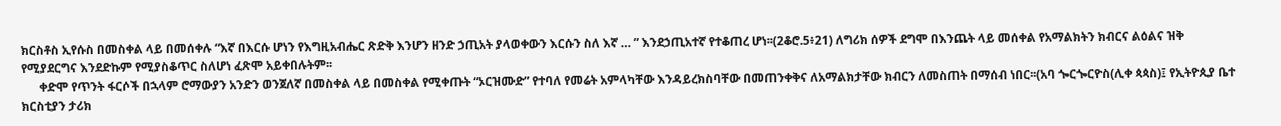ክርስቶስ ኢየሱስ በመስቀል ላይ በመሰቀሉ “እኛ በእርሱ ሆነን የእግዚአብሔር ጽድቅ እንሆን ዘንድ ኃጢአት ያላወቀውን እርሱን ስለ እኛ … ” እንደኃጢአተኛ የተቆጠረ ሆነ፡፡(2ቆሮ.5፥21) ለግሪክ ሰዎች ደግሞ በእንጨት ላይ መሰቀል የአማልክትን ክብርና ልዕልና ዝቅ የሚያደርግና እንደድኩም የሚያስቆጥር ስለሆነ ፈጽሞ አይቀበሉትም፡፡
      ቀድሞ የጥንት ፋርሶች በኋላም ሮማውያን አንድን ወንጀለኛ በመስቀል ላይ በመስቀል የሚቀጡት “ኦርዝሙድ” የተባለ የመሬት አምላካቸው እንዳይረክስባቸው በመጠንቀቅና ለአማልክታቸው ክብርን ለመስጠት በማሰብ ነበር፡፡(አባ ጐርጐርዮስ(ሊቀ ጳጳስ)፤ የኢትዮጲያ ቤተ ክርስቲያን ታሪክ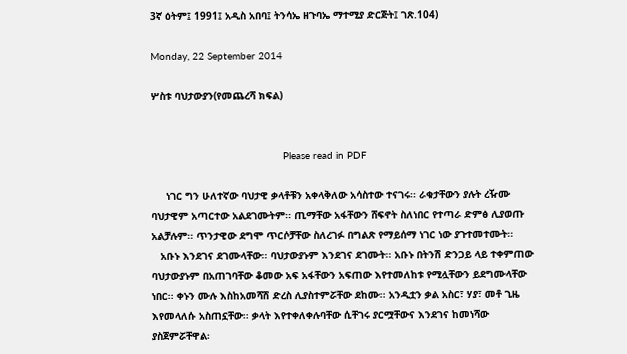3ኛ ዕትም፤ 1991፤ አዲስ አበባ፤ ትንሳኤ ዘጉባኤ ማተሚያ ድርጅት፤ ገጽ.104)

Monday, 22 September 2014

ሦስቱ ባህታውያን(የመጨረሻ ክፍል)


                                            Please read in PDF

     ነገር ግን ሁለተኛው ባህታዊ ቃላቶቹን አቀላቅለው አሳስተው ተናገሩ፡፡ ራቁታቸውን ያሉት ረዥሙ ባህታዊም አጣርተው አልደገሙትም፡፡ ጢማቸው አፋቸውን ሸፍኖት ስለነበር የተጣራ ድምፅ ሊያወጡ አልቻሉም፡፡ ጥንታዊው ደግሞ ጥርሶቻቸው ስለረገፉ በግልጽ የማይሰማ ነገር ነው ያጉተመተሙት፡፡
   አቡኑ እንደገና ደገሙላቸው፡፡ ባህታውያኑም እንደገና ደገሙት፡፡ አቡኑ በትንሽ ድንጋይ ላይ ተቀምጠው ባህታውያኑም በአጠገባቸው ቆመው አፍ አፋቸውን አፍጠው እየተመለከቱ የሚሏቸውን ይደግሙላቸው ነበር፡፡ ቀኑን ሙሉ እስከአመሻሽ ድረስ ሊያስተምሯቸው ደከሙ፡፡ አንዲቷን ቃል አስር፣ ሃያ፣ መቶ ጊዜ እየመላለሱ አስጠኗቸው፡፡ ቃላት እየተቀለቀሉባቸው ሲቸገሩ ያርሟቸውና እንደገና ከመነሻው ያስጀምሯቸዋል፡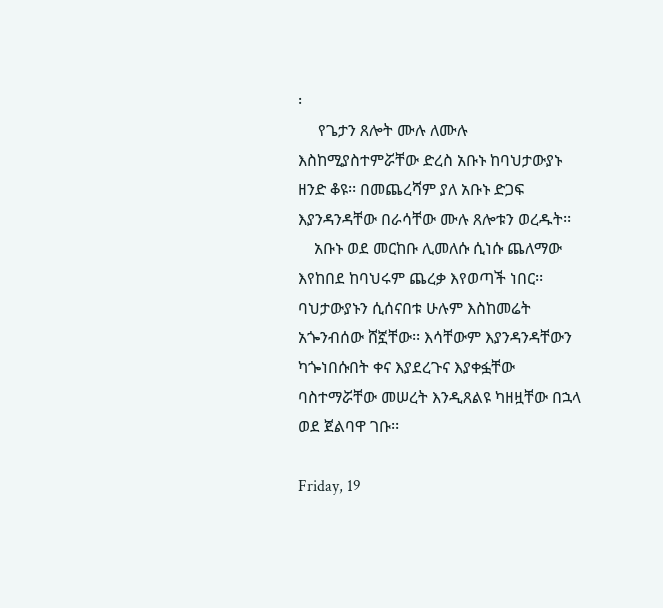፡
     የጌታን ጸሎት ሙሉ ለሙሉ እስከሚያስተምሯቸው ድረስ አቡኑ ከባህታውያኑ ዘንድ ቆዩ፡፡ በመጨረሻም ያለ አቡኑ ድጋፍ እያንዳንዳቸው በራሳቸው ሙሉ ጸሎቱን ወረዱት፡፡
    አቡኑ ወደ መርከቡ ሊመለሱ ሲነሱ ጨለማው እየከበደ ከባህሩም ጨረቃ እየወጣች ነበር፡፡ ባህታውያኑን ሲሰናበቱ ሁሉም እስከመሬት አጐንብሰው ሸኟቸው፡፡ እሳቸውም እያንዳንዳቸውን ካጐነበሱበት ቀና እያደረጉና እያቀፏቸው ባስተማሯቸው መሠረት እንዲጸልዩ ካዘዟቸው በኋላ ወደ ጀልባዋ ገቡ፡፡

Friday, 19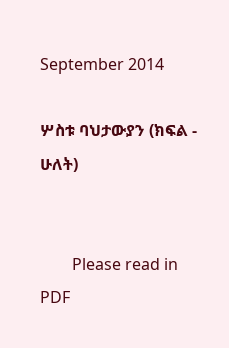September 2014

ሦስቱ ባህታውያን (ክፍል - ሁለት)


        Please read in PDF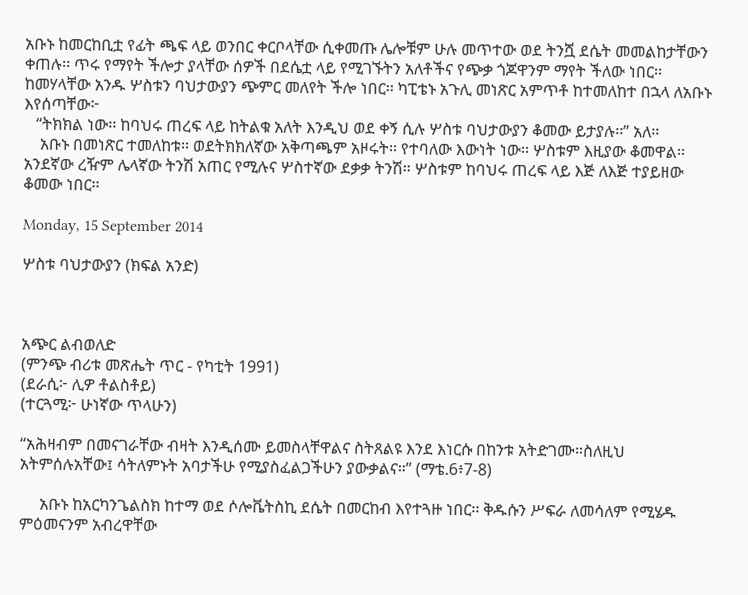አቡኑ ከመርከቢቷ የፊት ጫፍ ላይ ወንበር ቀርቦላቸው ሲቀመጡ ሌሎቹም ሁሉ መጥተው ወደ ትንሿ ደሴት መመልከታቸውን ቀጠሉ፡፡ ጥሩ የማየት ችሎታ ያላቸው ሰዎች በደሴቷ ላይ የሚገኙትን አለቶችና የጭቃ ጎጆዋንም ማየት ችለው ነበር፡፡ ከመሃላቸው አንዱ ሦስቱን ባህታውያን ጭምር መለየት ችሎ ነበር፡፡ ካፒቴኑ አጉሊ መነጽር አምጥቶ ከተመለከተ በኋላ ለአቡኑ እየሰጣቸው፦
   “ትክክል ነው፡፡ ከባህሩ ጠረፍ ላይ ከትልቁ አለት እንዲህ ወደ ቀኝ ሲሉ ሦስቱ ባህታውያን ቆመው ይታያሉ፡፡” አለ፡፡
    አቡኑ በመነጽር ተመለከቱ፡፡ ወደትክክለኛው አቅጣጫም አዞሩት፡፡ የተባለው እውነት ነው፡፡ ሦስቱም እዚያው ቆመዋል፡፡ አንደኛው ረዥም ሌላኛው ትንሽ አጠር የሚሉና ሦስተኛው ደቃቃ ትንሽ፡፡ ሦስቱም ከባህሩ ጠረፍ ላይ እጅ ለእጅ ተያይዘው ቆመው ነበር፡፡

Monday, 15 September 2014

ሦስቱ ባህታውያን (ክፍል አንድ)



አጭር ልብወለድ
(ምንጭ ብሪቱ መጽሔት ጥር - የካቲት 1991)
(ደራሲ፦ ሊዎ ቶልስቶይ)
(ተርጓሚ፦ ሁነኛው ጥላሁን)

“አሕዛብም በመናገራቸው ብዛት እንዲሰሙ ይመስላቸዋልና ስትጸልዩ እንደ እነርሱ በከንቱ አትድገሙ።ስለዚህ አትምሰሉአቸው፤ ሳትለምኑት አባታችሁ የሚያስፈልጋችሁን ያውቃልና።” (ማቴ.6፥7-8)

     አቡኑ ከአርካንጌልስክ ከተማ ወደ ሶሎቬትስኪ ደሴት በመርከብ እየተጓዙ ነበር፡፡ ቅዱሱን ሥፍራ ለመሳለም የሚሄዱ ምዕመናንም አብረዋቸው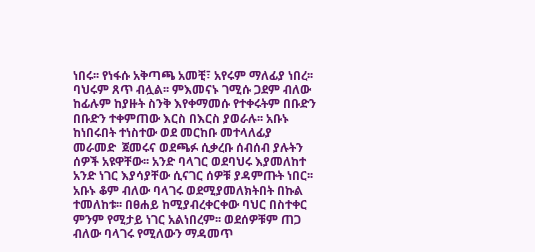ነበሩ፡፡ የነፋሱ አቅጣጫ አመቺ፣ አየሩም ማለፊያ ነበረ፡፡ ባህሩም ጸጥ ብሏል፡፡ ምእመናኑ ገሚሱ ጋደም ብለው ከፊሉም ከያዙት ስንቅ እየቀማመሱ የተቀሩትም በቡድን በቡድን ተቀምጠው እርስ በእርስ ያወራሉ፡፡ አቡኑ ከነበሩበት ተነስተው ወደ መርከቡ መተላለፊያ መራመድ  ጀመሩና ወደጫፉ ሲቃረቡ ሰብሰብ ያሉትን ሰዎች አዩዋቸው፡፡ አንድ ባላገር ወደባህሩ እያመለከተ አንድ ነገር እያሳያቸው ሲናገር ሰዎቹ ያዳምጡት ነበር፡፡ አቡኑ ቆም ብለው ባላገሩ ወደሚያመለክትበት በኩል ተመለከቱ፡፡ በፀሐይ ከሚያብረቀርቀው ባህር በስተቀር ምንም የሚታይ ነገር አልነበረም፡፡ ወደሰዎቹም ጠጋ ብለው ባላገሩ የሚለውን ማዳመጥ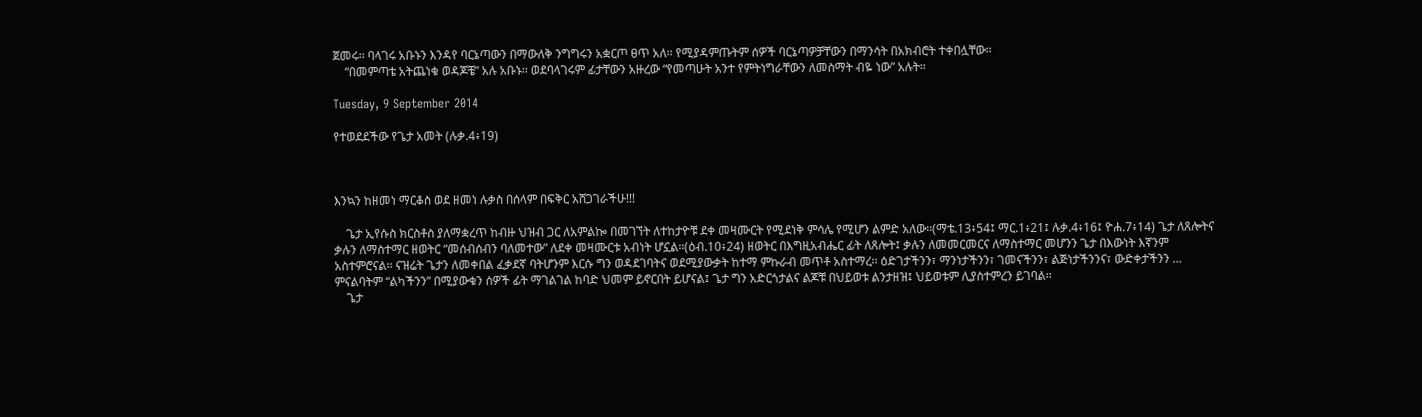ጀመሩ፡፡ ባላገሩ አቡኑን እንዳየ ባርኔጣውን በማውለቅ ንግግሩን አቋርጦ ፀጥ አለ፡፡ የሚያዳምጡትም ሰዎች ባርኔጣዎቻቸውን በማንሳት በአክብሮት ተቀበሏቸው፡፡
    “በመምጣቴ አትጨነቁ ወዳጆቼ” አሉ አቡኑ፡፡ ወደባላገሩም ፊታቸውን አዙረው “የመጣሁት አንተ የምትነግራቸውን ለመስማት ብዬ ነው” አሉት፡፡

Tuesday, 9 September 2014

የተወደደችው የጌታ አመት (ሉቃ.4፥19)



እንኳን ከዘመነ ማርቆስ ወደ ዘመነ ሉቃስ በሰላም በፍቅር አሸጋገራችሁ!!!

    ጌታ ኢየሱስ ክርስቶስ ያለማቋረጥ ከብዙ ህዝብ ጋር ለአምልኰ በመገኘት ለተከታዮቹ ደቀ መዛሙርት የሚደነቅ ምሳሌ የሚሆን ልምድ አለው፡፡(ማቴ.13፥54፤ ማር.1፥21፤ ሉቃ.4፥16፤ ዮሐ.7፥14) ጌታ ለጸሎትና ቃሉን ለማስተማር ዘወትር “መሰብሰብን ባለመተው” ለደቀ መዛሙርቱ አብነት ሆኗል፡፡(ዕብ.10፥24) ዘወትር በእግዚአብሔር ፊት ለጸሎት፤ ቃሉን ለመመርመርና ለማስተማር መሆንን ጌታ በእውነት እኛንም አስተምሮናል፡፡ ናዝሬት ጌታን ለመቀበል ፈቃደኛ ባትሆንም እርሱ ግን ወዳደገባትና ወደሚያውቃት ከተማ ምኩራብ መጥቶ አስተማረ፡፡ ዕድገታችንን፣ ማንነታችንን፣ ገመናችንን፣ ልጅነታችንንና፣ ውድቀታችንን … ምናልባትም “ልካችንን” በሚያውቁን ሰዎች ፊት ማገልገል ከባድ ህመም ይኖርበት ይሆናል፤ ጌታ ግን አድርጎታልና ልጆቹ በህይወቱ ልንታዘዝ፤ ህይወቱም ሊያስተምረን ይገባል፡፡
    ጌታ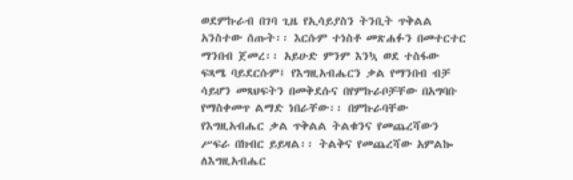ወደምኩራብ በገባ ጊዜ የኢሳይያስን ትንቢት ጥቅልል አንስተው ሰጡት፡፡ እርሱም ተነስቶ መጽሐፉን በመተርተር ማንበብ ጀመረ፡፡ አይሁድ ምንም እንኳ ወደ ተስፋው ፍጻሜ ባይደርሱም፤ የእግዚአብሔርን ቃል የማንበብ ብቻ ሳይሆን መጻህፍትን በመቅደሱና በየምኩራቦቻቸው በአግባቡ የማስቀመጥ ልማድ ነበራቸው፡፡ በምኩራባቸው የእግዚአብሔር ቃል ጥቅልል ትልቁንና የመጨረሻውን ሥፍራ በክብር ይይዛል፡፡ ትልቅና የመጨረሻው አምልኰ ለእግዚአብሔር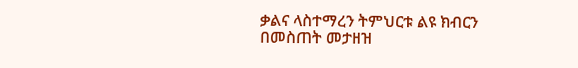ቃልና ላስተማረን ትምህርቱ ልዩ ክብርን በመስጠት መታዘዝ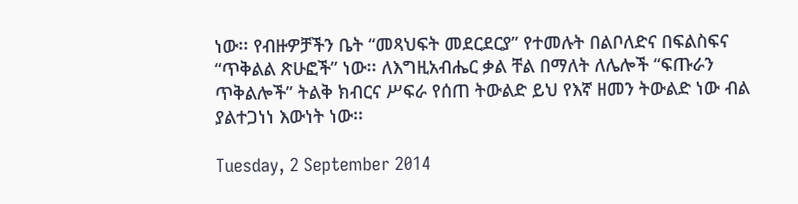ነው፡፡ የብዙዎቻችን ቤት “መጻህፍት መደርደርያ” የተመሉት በልቦለድና በፍልስፍና “ጥቅልል ጽሁፎች” ነው፡፡ ለእግዚአብሔር ቃል ቸል በማለት ለሌሎች “ፍጡራን ጥቅልሎች” ትልቅ ክብርና ሥፍራ የሰጠ ትውልድ ይህ የእኛ ዘመን ትውልድ ነው ብል ያልተጋነነ እውነት ነው፡፡

Tuesday, 2 September 2014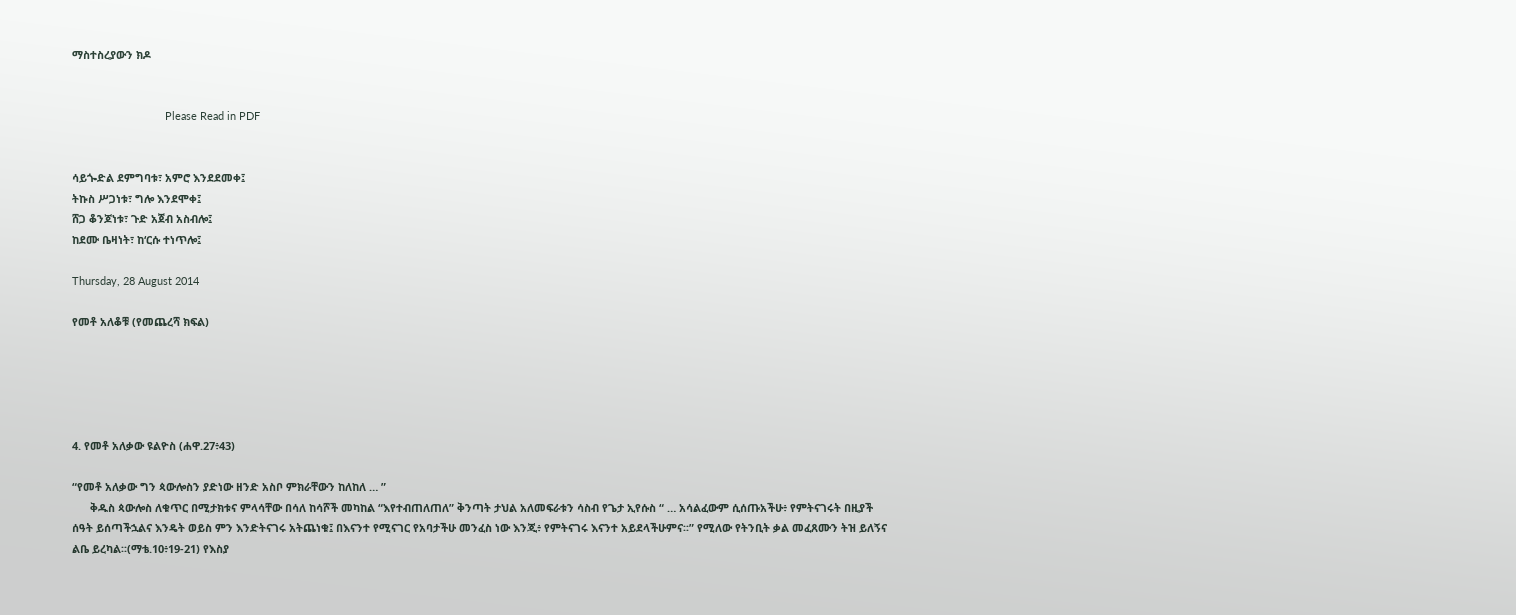ማስተስረያውን ክዶ


                               Please Read in PDF


ሳይጐድል ደምግባቱ፣ አምሮ እንደደመቀ፤
ትኩስ ሥጋነቱ፣ ግሎ እንደሞቀ፤
ሸጋ ቆንጆነቱ፣ ጉድ አጀብ አስብሎ፤
ከደሙ ቤዛነት፣ ከ‘ርሱ ተነጥሎ፤

Thursday, 28 August 2014

የመቶ አለቆቹ (የመጨረሻ ክፍል)





4. የመቶ አለቃው ዩልዮስ (ሐዋ.27፥43)

“የመቶ አለቃው ግን ጳውሎስን ያድነው ዘንድ አስቦ ምክራቸውን ከለከለ … ”
      ቅዱስ ጳውሎስ ለቁጥር በሚታክቱና ምላሳቸው በሳለ ከሳሾች መካከል “እየተብጠለጠለ” ቅንጣት ታህል አለመፍራቱን ሳስብ የጌታ ኢየሱስ “ … አሳልፈውም ሲሰጡአችሁ፥ የምትናገሩት በዚያች ሰዓት ይሰጣችኋልና እንዴት ወይስ ምን እንድትናገሩ አትጨነቁ፤ በእናንተ የሚናገር የአባታችሁ መንፈስ ነው እንጂ፥ የምትናገሩ እናንተ አይደላችሁምና፡፡” የሚለው የትንቢት ቃል መፈጸሙን ትዝ ይለኝና ልቤ ይረካል፡፡(ማቴ.10፥19-21) የእስያ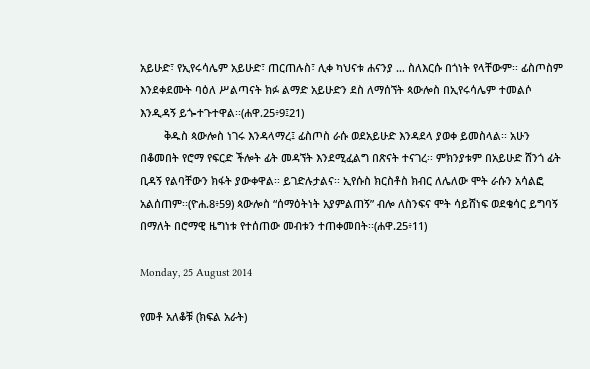አይሁድ፣ የኢየሩሳሌም አይሁድ፣ ጠርጠሉስ፣ ሊቀ ካህናቱ ሐናንያ … ስለእርሱ በጎነት የላቸውም፡፡ ፊስጦስም እንደቀደሙት ባዕለ ሥልጣናት ክፉ ልማድ አይሁድን ደስ ለማሰኘት ጳውሎስ በኢየሩሳሌም ተመልሶ እንዲዳኝ ይጐተጉተዋል፡፡(ሐዋ.25፥9፤21)
        ቅዱስ ጳውሎስ ነገሩ እንዳላማረ፤ ፊስጦስ ራሱ ወደአይሁድ እንዳደላ ያወቀ ይመስላል፡፡ አሁን በቆመበት የሮማ የፍርድ ችሎት ፊት መዳኘት እንደሚፈልግ በጽናት ተናገረ፡፡ ምክንያቱም በአይሁድ ሸንጎ ፊት ቢዳኝ የልባቸውን ክፋት ያውቀዋል፡፡ ይገድሉታልና፡፡ ኢየሱስ ክርስቶስ ክብር ለሌለው ሞት ራሱን አሳልፎ አልሰጠም፡፡(ዮሐ.8፥59) ጳውሎስ “ሰማዕትነት አያምልጠኝ” ብሎ ለስንፍና ሞት ሳይሸነፍ ወደቄሳር ይግባኝ በማለት በሮማዊ ዜግነቱ የተሰጠው መብቱን ተጠቀመበት፡፡(ሐዋ.25፥11)

Monday, 25 August 2014

የመቶ አለቆቹ (ክፍል አራት)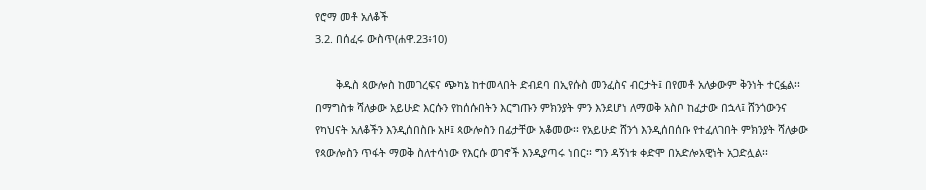የሮማ መቶ አለቆች
3.2. በሰፈሩ ውስጥ(ሐዋ.23፥10)

       ቅዱስ ጳውሎስ ከመገረፍና ጭካኔ ከተመላበት ድብደባ በኢየሱስ መንፈስና ብርታት፤ በየመቶ አለቃውም ቅንነት ተርፏል፡፡ በማግስቱ ሻለቃው አይሁድ እርሱን የከሰሱበትን እርግጡን ምክንያት ምን እንደሆነ ለማወቅ አስቦ ከፈታው በኋላ፤ ሸንጎውንና የካህናት አለቆችን እንዲሰበስቡ አዞ፤ ጳውሎስን በፊታቸው አቆመው፡፡ የአይሁድ ሸንጎ እንዲሰበሰቡ የተፈለገበት ምክንያት ሻለቃው የጳውሎስን ጥፋት ማወቅ ስለተሳነው የእርሱ ወገኖች እንዲያጣሩ ነበር፡፡ ግን ዳኝነቱ ቀድሞ በአድሎአዊነት አጋድሏል፡፡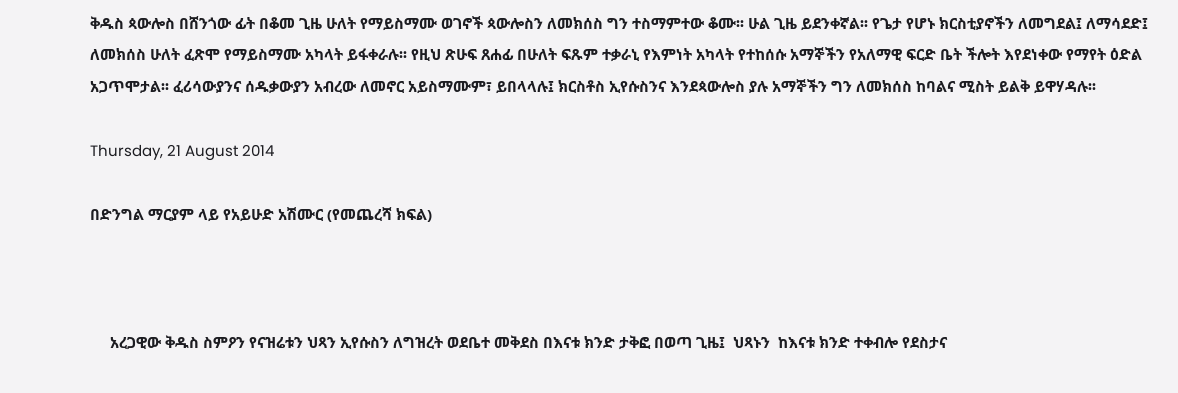ቅዱስ ጳውሎስ በሸንጎው ፊት በቆመ ጊዜ ሁለት የማይስማሙ ወገኖች ጳውሎስን ለመክሰስ ግን ተስማምተው ቆሙ፡፡ ሁል ጊዜ ይደንቀኛል፡፡ የጌታ የሆኑ ክርስቲያኖችን ለመግደል፤ ለማሳደድ፤ ለመክሰስ ሁለት ፈጽሞ የማይስማሙ አካላት ይፋቀራሉ፡፡ የዚህ ጽሁፍ ጸሐፊ በሁለት ፍጹም ተቃራኒ የእምነት አካላት የተከሰሱ አማኞችን የአለማዊ ፍርድ ቤት ችሎት እየደነቀው የማየት ዕድል አጋጥሞታል፡፡ ፈሪሳውያንና ሰዱቃውያን አብረው ለመኖር አይስማሙም፣ ይበላላሉ፤ ክርስቶስ ኢየሱስንና እንደጳውሎስ ያሉ አማኞችን ግን ለመክሰስ ከባልና ሚስት ይልቅ ይዋሃዳሉ፡፡

Thursday, 21 August 2014

በድንግል ማርያም ላይ የአይሁድ አሽሙር (የመጨረሻ ክፍል)



     አረጋዊው ቅዱስ ስምዖን የናዝሬቱን ህጻን ኢየሱስን ለግዝረት ወደቤተ መቅደስ በእናቱ ክንድ ታቅፎ በወጣ ጊዜ፤  ህጻኑን  ከእናቱ ክንድ ተቀብሎ የደስታና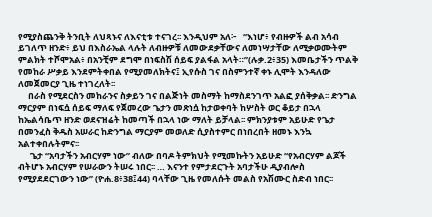የሚያስጨንቅ ትንቢት ለህጻኑና ለእናቲቱ ተናገረ፡፡ እንዲህም አለ፦   “እነሆ፥ የብዙዎች ልብ አሳብ ይገለጥ ዘንድ፥ ይህ በእስራኤል ላሉት ለብዙዎቹ ለመውደቃቸውና ለመነሣታቸው ለሚቃወሙትም ምልክት ተሾሞአል፥ በአንቺም ደግሞ በነፍስሽ ሰይፍ ያልፋል አላት።”(ሉቃ.2፥35) እመቤታችን ጥልቅ የመከራ ሥቃይ እንደምትቀበል የሚያመለክትና፤ ኢየሱስ ገና በስምንተኛ ቀኑ ሊሞት እንዳለው ለመጀመርያ ጊዜ ተነገረለት፡፡
     በራስ የሚደርስን መከራንና ስቃይን ገና በልጅነት መስማት ከማስደንገጥ አልፎ ያሰቅቃል፡፡ ድንግል ማርያም በነፍሷ ሰይፍ ማለፍ የጀመረው ጌታን መጽነሷ ከታወቀባት ከሦስት ወር ቆይታ በኋላ ከኤልሳቤጥ ዘንድ ወደናዝሬት ከመጣች በኋላ ነው ማለት ይቻላል፡፡ ምክንያቱም አይሁድ የጌታ በመንፈስ ቅዱስ አሠራር ከድንግል ማርያም መወለድ ሲያስተምር በነበረበት ዘመኑ እንኳ አልተቀበሉትምና፡፡
      ጌታ “አባታችን አብርሃም ነው” ብለው በባዶ ትምክህት የሚመኩትን አይሁድ “የአብርሃም ልጆች ብትሆኑ አብርሃም የሠራውን ትሠሩ ነበር፡፡ … እናንተ የምታደርጉት አባታችሁ ዲያብሎስ የሚያደደርገውን ነው” (ዮሐ.8፥38፤44) ባላቸው ጊዜ የመለሱት መልስ የአሽሙር ስድብ ነበር፡፡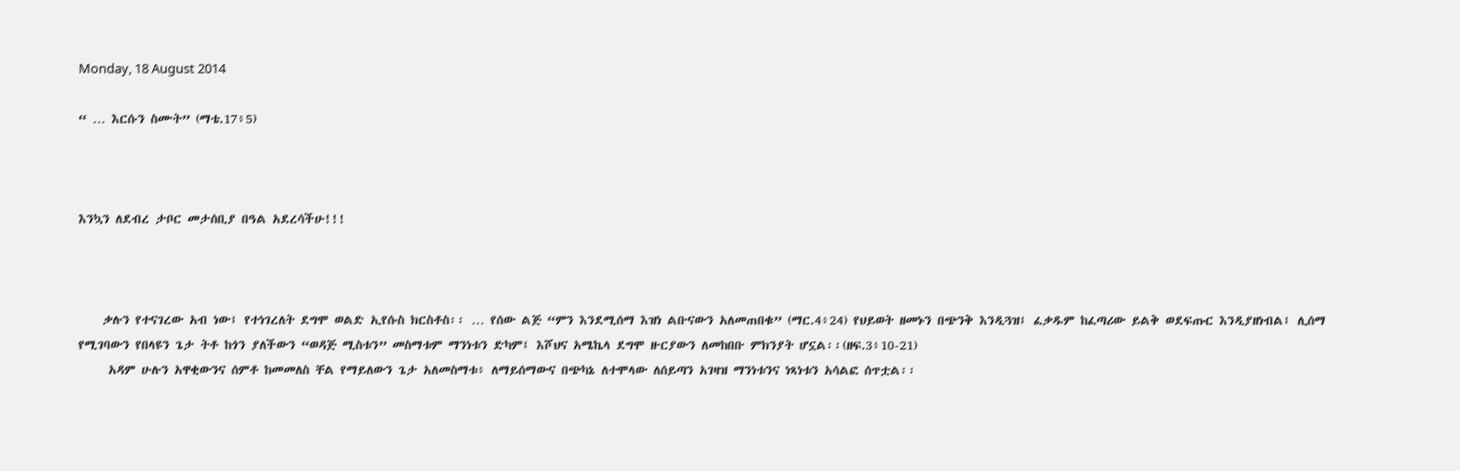Monday, 18 August 2014

“ … እርሱን ስሙት” (ማቴ.17፥5)



እንኳን ለደብረ ታቦር መታሰቢያ በዓል አደረሳችሁ!!!



    ቃሉን የተናገረው አብ ነው፤ የተነገረለት ደግሞ ወልድ ኢየሱስ ክርስቶስ፡፡ … የሰው ልጅ “ምን እንደሚሰማ እዝነ ልቡናውን አለመጠበቁ” (ማር.4፥24) የህይወት ዘመኑን በጭንቅ እንዲጓዝ፤ ፈቃዱም ከፈጣሪው ይልቅ ወደፍጡር እንዲያዘነብል፤ ሊሰማ የሚገባውን የበላዩን ጌታ ትቶ ከጎን ያለችውን “ወዳጅ ሚስቱን” መስማቱም ማንነቱን ድካም፤ እሾህና አሜኬላ ደግሞ ዙርያውን ለመከበቡ ምክንያት ሆኗል፡፡(ዘፍ.3፥10-21)
     አዳም ሁሉን አዋቂውንና ሰምቶ ከመመለስ ቸል የማይለውን ጌታ አለመስማቱ፥ ለማይሰማውና በጭካኔ ለተሞላው ለሰይጣን አገዛዝ ማንነቱንና ነጻነቱን አሳልፎ ሰጥቷል፡፡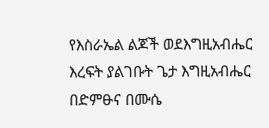የእስራኤል ልጆች ወደእግዚአብሔር እረፍት ያልገቡት ጌታ እግዚአብሔር በድምፁና በሙሴ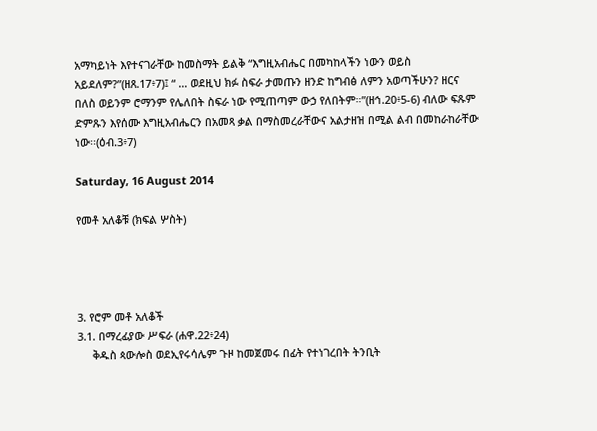አማካይነት እየተናገራቸው ከመስማት ይልቅ “እግዚአብሔር በመካከላችን ነውን ወይስ አይደለም?”(ዘጸ.17፥7)፤ “ … ወደዚህ ክፉ ስፍራ ታመጡን ዘንድ ከግብፅ ለምን አወጣችሁን? ዘርና በለስ ወይንም ሮማንም የሌለበት ስፍራ ነው የሚጠጣም ውኃ የለበትም።”(ዘኅ.20፥5-6) ብለው ፍጹም ድምጹን እየሰሙ እግዚአብሔርን በአመጻ ቃል በማስመረራቸውና አልታዘዝ በሚል ልብ በመከራከራቸው ነው፡፡(ዕብ.3፥7)

Saturday, 16 August 2014

የመቶ አለቆቹ (ክፍል ሦስት)




3. የሮም መቶ አለቆች
3.1. በማረፊያው ሥፍራ (ሐዋ.22፥24)
     ቅዱስ ጳውሎስ ወደኢየሩሳሌም ጉዞ ከመጀመሩ በፊት የተነገረበት ትንቢት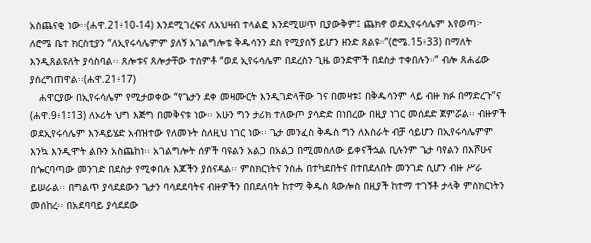አስጨናቂ ነው፡፡(ሐዋ.21፥10-14) እንደሚገረፍና ለአህዛብ ተላልፎ እንደሚሠጥ ቢያውቅም፤ ጨክኖ ወደኢየሩሳሌም እየወጣ፦ ለሮሜ ቤተ ክርስቲያን “ለኢየሩሳሌምም ያለኝ አገልግሎቴ ቅዱሳንን ደስ የሚያሰኝ ይሆን ዘንድ ጸልዩ።”(ሮሜ.15፥33) በማለት እንዲጸልዩለት ያሳስባል፡፡ ጸሎቱና ጸሎታቸው ተሰምቶ “ወደ ኢየሩሳሌም በደረስን ጊዜ ወንድሞች በደስታ ተቀበሉን።” ብሎ ጸሐፊው ያስረግጠዋል፡፡(ሐዋ.21፥17)
   ሐዋርያው በኢየሩሳሌም የሚታወቀው “የጌታን ደቀ መዛሙርት እንዲገድላቸው ገና በመዛቱ፤ በቅዱሳንም ላይ ብዙ ክፉ በማድረጉ”ና (ሐዋ.9፥1፤13) ለኦሪት ህግ እጅግ በመቅናቱ ነው፡፡ አሁን ግን ታሪክ ተለውጦ ያሳድድ በነበረው በዚያ ነገር መሰደድ ጀምሯል፡፡ ብዙዎች ወደኢየሩሳሌም እንዳይሄድ አብዝተው የለመኑት ስለዚህ ነገር ነው፡፡ ጌታ መንፈስ ቅዱስ ግን ለእስራት ብቻ ሳይሆን በኢየሩሳሌምም እንኳ እንዲሞት ልቡን አስጨከነ፡፡ አገልግሎት ሰዎች ባዩልን አልጋ በአልጋ በሚመስለው ይቀናችኋል ቢሉንም ጌታ ባየልን በእሾሁና በጐርባጣው መንገድ በደስታ የሚቀበሉ እጆችን ያሰናዳል፡፡ ምስክርነትና ንስሐ በተካደበትና በተበደለበት መንገድ ሲሆን ብዙ ሥራ ይሠራል፡፡ በግልጥ ያሳደደውን ጌታን ባሳደደባትና ብዙዎችን በበደለባት ከተማ ቅዱስ ጳውሎስ በዚያች ከተማ ተገኝቶ ታላቅ ምስክርነትን መሰከረ፡፡ በአደባባይ ያሳደደው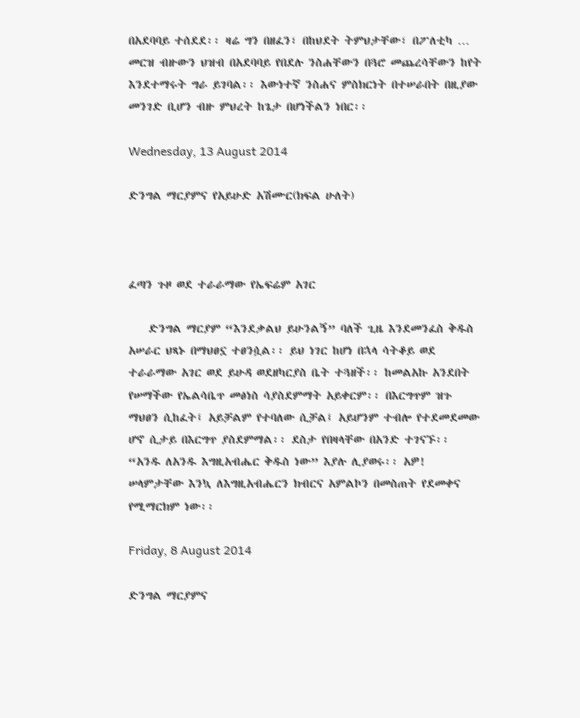በአደባባይ ተሰደደ፡፡ ዛሬ ግን በዘፈን፣ በከህደት ትምህታቸው፣ በፖለቲካ … መርዝ ብዙውን ህዝብ በአደባባይ የበደሉ ንስሐቸውን በጓሮ መጨረሳቸውን ከየት እንደተማሩት ግራ ይገባል፡፡ እውነተኛ ንስሐና ምስክርነት በተሠራበት በዚያው መንገድ ቢሆን ብዙ ምህረት ከጌታ በሆነችልን ነበር፡፡

Wednesday, 13 August 2014

ድንግል ማርያምና የአይሁድ አሽሙር(ክፍል ሁለት)



ፈጣን ጉዞ ወደ ተራራማው የኤፍሬም አገር

    ድንግል ማርያም “እንደቃልህ ይሁንልኝ” ባለች ጊዜ እንደመንፈስ ቅዱስ አሠራር ህጻኑ በማህፀኗ ተፀንሷል፡፡ ይህ ነገር ከሆነ በኋላ ሳትቆይ ወደ ተራራማው አገር ወደ ይሁዳ ወደዘካርያስ ቤት ተጓዘች፡፡ ከመልአኩ አንደበት የሠማችው የኤልሳቤጥ መፅነስ ሳያስደምማት አይቀርም፡፡ በእርግጥም ዝጉ ማህፀን ሲከፈት፤ አይቻልም የተባለው ሲቻል፤ አይሆንም ተብሎ የተደመደመው ሆኖ ሲታይ በእርግጥ ያስደምማል፡፡ ደስታ የበዛላቸው በአንድ ተገናኙ፡፡ “አንዱ ለአንዱ እግዚአብሔር ቅዱስ ነው” እያሉ ሊያወሩ፡፡ አዎ! ሠላምታቸው እንኳ ለእግዚአብሔርን ክብርና አምልኮን በመስጠት የደመቀና የሚማርክም ነው፡፡

Friday, 8 August 2014

ድንግል ማርያምና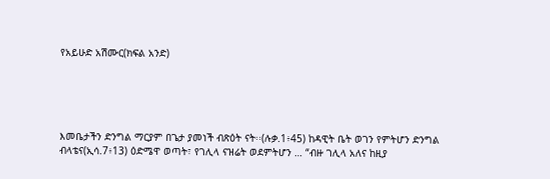የአይሁድ አሽሙር(ክፍል አንድ)





እመቤታችን ድንግል ማርያም በጌታ ያመነች ብጽዕት ናት፡፡(ሉቃ.1፥45) ከዳዊት ቤት ወገን የምትሆን ድንግል ብላቴና(ኢሳ.7፥13) ዕድሜዋ ወጣት፣ የገሊላ ናዝሬት ወደምትሆን … “ብዙ ገሊላ አለና ከዚያ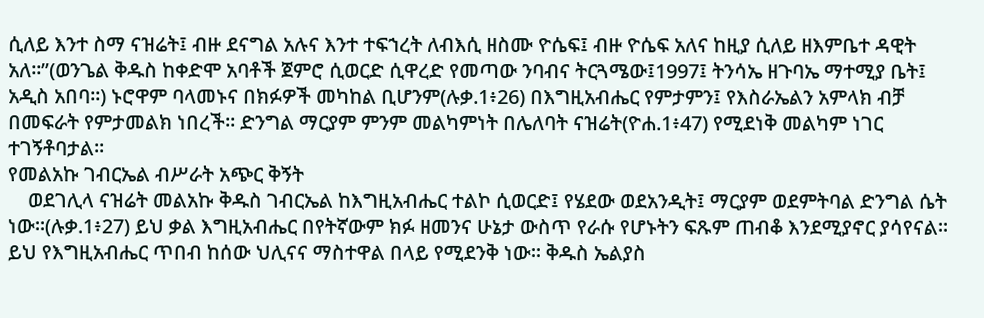ሲለይ እንተ ስማ ናዝሬት፤ ብዙ ደናግል አሉና እንተ ተፍኀረት ለብእሲ ዘስሙ ዮሴፍ፤ ብዙ ዮሴፍ አለና ከዚያ ሲለይ ዘእምቤተ ዳዊት አለ፡፡”(ወንጌል ቅዱስ ከቀድሞ አባቶች ጀምሮ ሲወርድ ሲዋረድ የመጣው ንባብና ትርጓሜው፤1997፤ ትንሳኤ ዘጉባኤ ማተሚያ ቤት፤ አዲስ አበባ፡፡) ኑሮዋም ባላመኑና በክፉዎች መካከል ቢሆንም(ሉቃ.1፥26) በእግዚአብሔር የምታምን፤ የእስራኤልን አምላክ ብቻ በመፍራት የምታመልክ ነበረች፡፡ ድንግል ማርያም ምንም መልካምነት በሌለባት ናዝሬት(ዮሐ.1፥47) የሚደነቅ መልካም ነገር ተገኝቶባታል፡፡
የመልአኩ ገብርኤል ብሥራት አጭር ቅኝት
    ወደገሊላ ናዝሬት መልአኩ ቅዱስ ገብርኤል ከእግዚአብሔር ተልኮ ሲወርድ፤ የሄደው ወደአንዲት፤ ማርያም ወደምትባል ድንግል ሴት ነው፡፡(ሉቃ.1፥27) ይህ ቃል እግዚአብሔር በየትኛውም ክፉ ዘመንና ሁኔታ ውስጥ የራሱ የሆኑትን ፍጹም ጠብቆ እንደሚያኖር ያሳየናል፡፡ ይህ የእግዚአብሔር ጥበብ ከሰው ህሊናና ማስተዋል በላይ የሚደንቅ ነው፡፡ ቅዱስ ኤልያስ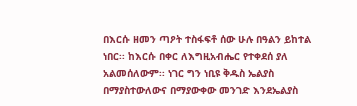በእርሱ ዘመን ጣዖት ተስፋፍቶ ሰው ሁሉ በዓልን ይከተል ነበር፡፡ ከእርሱ በቀር ለእግዚአብሔር የተቀደሰ ያለ አልመሰለውም፡፡ ነገር ግን ነቢዩ ቅዱስ ኤልያስ በማያስተውለውና በማያውቀው መንገድ እንደኤልያስ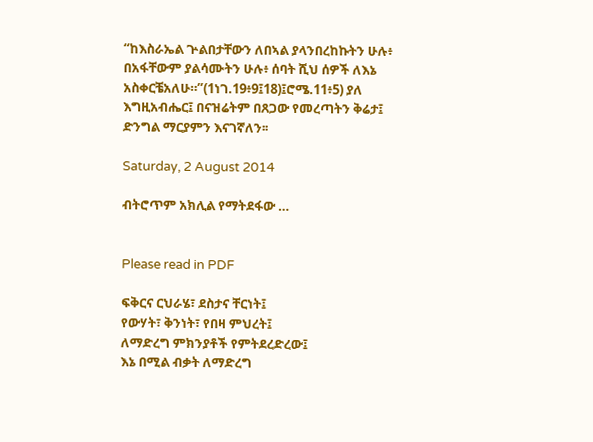“ከእስራኤል ጕልበታቸውን ለበኣል ያላንበረከኩትን ሁሉ፥ በአፋቸውም ያልሳሙትን ሁሉ፥ ሰባት ሺህ ሰዎች ለእኔ አስቀርቼአለሁ።”(1ነገ.19፥9፤18)፤ሮሜ.11፥5) ያለ እግዚአብሔር፤ በናዝሬትም በጸጋው የመረጣትን ቅሬታ፤ ድንግል ማርያምን እናገኛለን፡፡

Saturday, 2 August 2014

ብትሮጥም አክሊል የማትደፋው …


Please read in PDF

ፍቅርና ርህራሄ፣ ደስታና ቸርነት፤
የውሃት፣ ቅንነት፣ የበዛ ምህረት፤
ለማድረግ ምክንያቶች የምትደረድረው፤
እኔ በሚል ብቃት ለማድረግ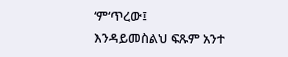‘ም‘ጥረው፤
እንዳይመስልህ ፍጹም አንተ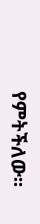የምትችለው፡፡